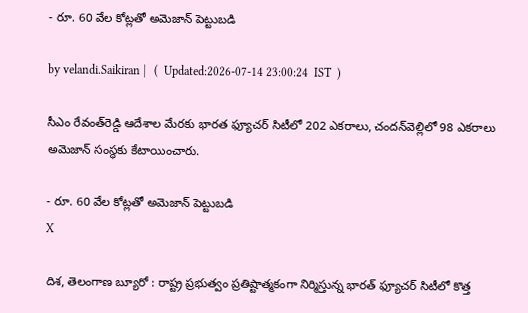- రూ. 60 వేల కోట్లతో అమెజాన్ పెట్టుబడి

by velandi.Saikiran |   (  Updated:2026-07-14 23:00:24  IST  )

సీఎం రేవంత్‌రెడ్డి ఆదేశాల మేర‌కు భార‌త ఫ్యూచ‌ర్ సిటీలో 202 ఎక‌రాలు, చంద‌న్‌వెల్లిలో 98 ఎక‌రాలు అమెజాన్ సంస్థకు కేటాయించారు.

- రూ. 60 వేల కోట్లతో అమెజాన్ పెట్టుబడి
X

దిశ, తెలంగాణ బ్యూరో : రాష్ట్ర ప్రభుత్వం ప్రతిష్టాత్మకంగా నిర్మిస్తున్న భార‌త్ ఫ్యూచ‌ర్ సిటీలో కొత్త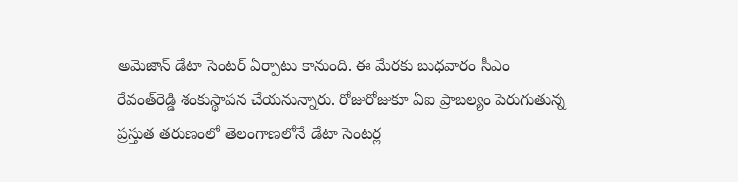అమెజాన్ డేటా సెంట‌ర్‌ ఏర్పాటు కానుంది. ఈ మేరకు బుధవారం సీఎం రేవంత్‌రెడ్డి శంకుస్థాప‌న చేయ‌నున్నారు. రోజురోజుకూ ఏఐ ప్రాబల్యం పెరుగుతున్న ప్రస్తుత త‌రుణంలో తెలంగాణలోనే డేటా సెంట‌ర్ల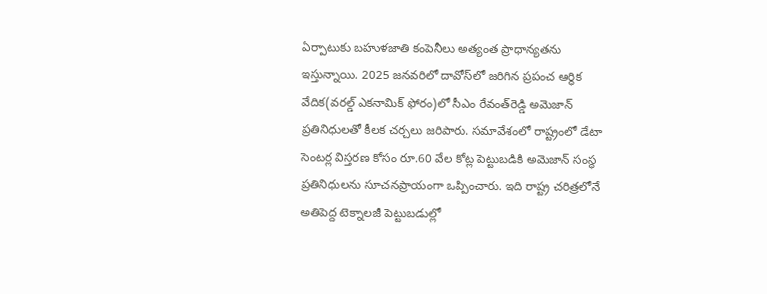ఏర్పాటుకు బహుళజాతి కంపెనీలు అత్యంత ప్రాధాన్యతను ఇస్తున్నాయి. 2025 జనవరిలో దావోస్‌లో జరిగిన ప్రపంచ ఆర్థిక వేదిక(వ‌ర‌ల్డ్ ఎక‌నామిక్ ఫోరం)లో సీఎం రేవంత్‌రెడ్డి అమెజాన్ ప్రతినిధులతో కీలక చర్చలు జరిపారు. సమావేశంలో రాష్ట్రంలో డేటా సెంటర్ల విస్తరణ కోసం రూ.60 వేల కోట్ల పెట్టుబడికి అమెజాన్ సంస్థ ప్రతినిధుల‌ను సూచ‌నప్రాయంగా ఒప్పించారు. ఇది రాష్ట్ర చరిత్రలోనే అతిపెద్ద టెక్నాలజీ పెట్టుబడుల్లో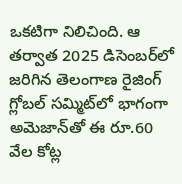ఒకటిగా నిలిచింది. ఆ త‌ర్వాత 2025 డిసెంబ‌ర్‌లో జ‌రిగిన తెలంగాణ రైజింగ్ గ్లోబ‌ల్ స‌మ్మిట్‌లో భాగంగా అమెజాన్‌తో ఈ రూ.60 వేల కోట్ల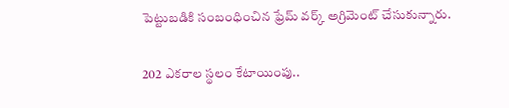పెట్టుబ‌డికి సంబంధించిన ఫ్రేమ్ వ‌ర్క్ అగ్రిమెంట్ చేసుకున్నారు.

202 ఎకరాల స్థలం కేటాయింపు..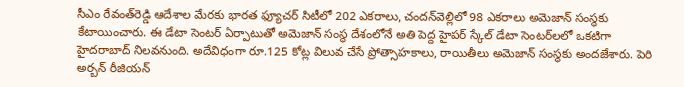సీఎం రేవంత్‌రెడ్డి ఆదేశాల మేర‌కు భార‌త ఫ్యూచ‌ర్ సిటీలో 202 ఎక‌రాలు, చంద‌న్‌వెల్లిలో 98 ఎక‌రాలు అమెజాన్ సంస్థకు కేటాయించారు. ఈ డేటా సెంట‌ర్ ఏర్పాటుతో అమెజాన్ సంస్థ దేశంలోనే అతి పెద్ద హైప‌ర్ స్కేల్ డేటా సెంట‌ర్‌లలో ఒక‌టిగా హైద‌రాబాద్ నిల‌వ‌నుంది. అదేవిధంగా రూ.125 కోట్ల విలువ చేసే ప్రోత్సాహకాలు, రాయితీలు అమెజాన్ సంస్థకు అంద‌జేశారు. పెరి అర్బన్ రీజియ‌న్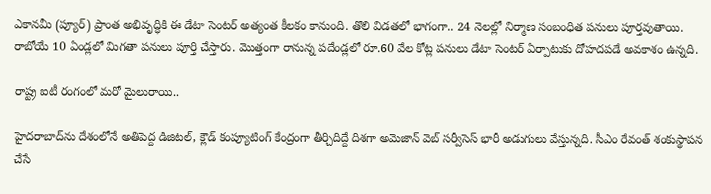ఎకాన‌మీ (ప్యూర్‌) ప్రాంత అభివృద్ధికి ఈ డేటా సెంట‌ర్ అత్యంత కీల‌కం కానుంది. తొలి విడ‌త‌లో భాగంగా.. 24 నెల‌ల్లో నిర్మాణ సంబంధిత ప‌నులు పూర్తవుతాయి. రాబోయే 10 ఏండ్లలో మిగ‌తా ప‌నులు పూర్తి చేస్తారు. మొత్తంగా రానున్న పదేండ్లలో రూ.60 వేల కోట్ల ప‌నులు డేటా సెంట‌ర్ ఏర్పాటుకు దోహ‌దప‌డే అవ‌కాశం ఉన్నది.

రాష్ట్ర ఐటీ రంగంలో మరో మైలురాయి..

హైదరాబాద్‌ను దేశంలోనే అతిపెద్ద డిజిటల్, క్లౌడ్ కంప్యూటింగ్ కేంద్రంగా తీర్చిదిద్దే దిశగా అమెజాన్ వెబ్ సర్వీసెస్ భారీ అడుగులు వేస్తున్నది. సీఎం రేవంత్ శంకుస్థాపన చేసే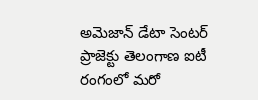అమెజాన్ డేటా సెంటర్ ప్రాజెక్టు తెలంగాణ ఐటీ రంగంలో మరో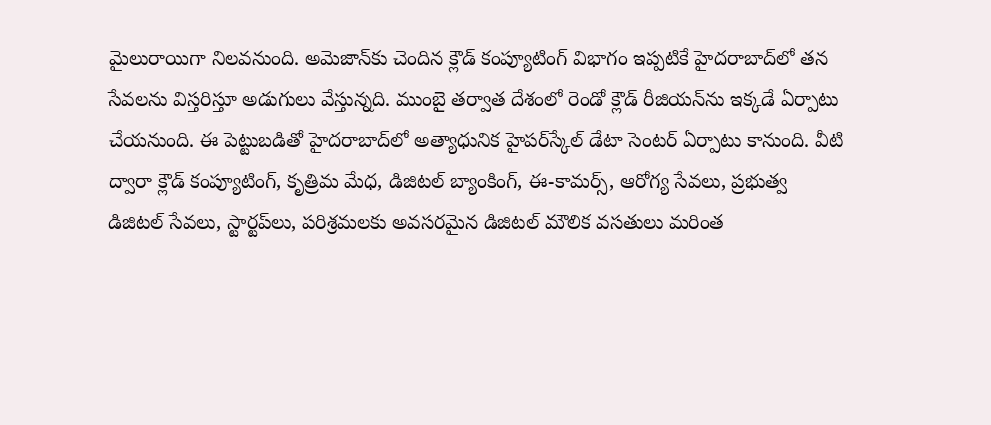మైలురాయిగా నిలవనుంది. అమెజాన్‌కు చెందిన క్లౌడ్ కంప్యూటింగ్ విభాగం ఇప్పటికే హైదరాబాద్‌లో తన సేవలను విస్తరిస్తూ అడుగులు వేస్తున్నది. ముంబై తర్వాత దేశంలో రెండో క్లౌడ్ రీజియన్‌ను ఇక్కడే ఏర్పాటు చేయ‌నుంది. ఈ పెట్టుబడితో హైదరాబాద్‌లో అత్యాధునిక హైపర్‌స్కేల్ డేటా సెంటర్ ఏర్పాటు కానుంది. వీటి ద్వారా క్లౌడ్ కంప్యూటింగ్, కృత్రిమ మేధ, డిజిటల్ బ్యాంకింగ్, ఈ-కామర్స్, ఆరోగ్య సేవలు, ప్రభుత్వ డిజిటల్ సేవలు, స్టార్టప్‌లు, పరిశ్రమలకు అవసరమైన డిజిటల్ మౌలిక వసతులు మరింత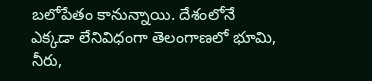బలోపేతం కానున్నాయి. దేశంలోనే ఎక్కడా లేనివిధంగా తెలంగాణ‌లో భూమి, నీరు,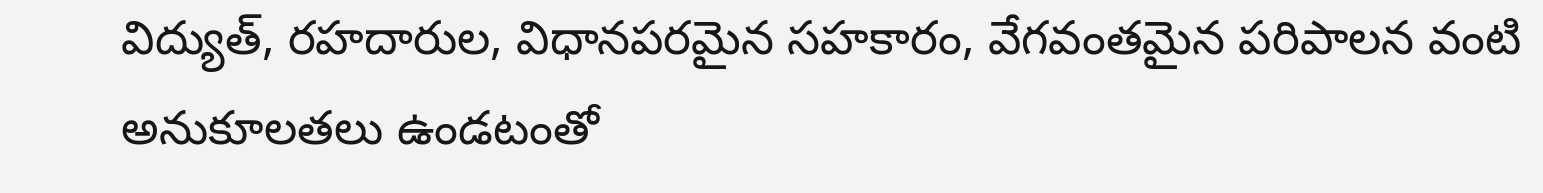విద్యుత్, ర‌హ‌దారుల, విధానప‌రమైన స‌హ‌కారం, వేగ‌వంత‌మైన ప‌రిపాల‌న వంటి అనుకూలతలు ఉండ‌టంతో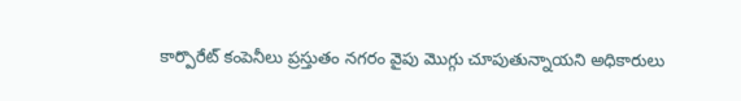కార్పొరేట్ కంపెనీలు ప్రస్తుతం నగరం వైపు మొగ్గు చూపుతున్నాయని అధికారులు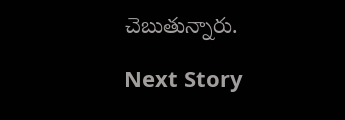చెబుతున్నారు.

Next Story